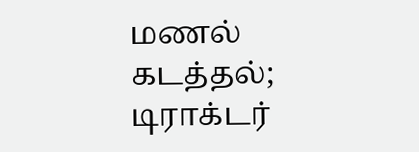மணல் கடத்தல்; டிராக்டர்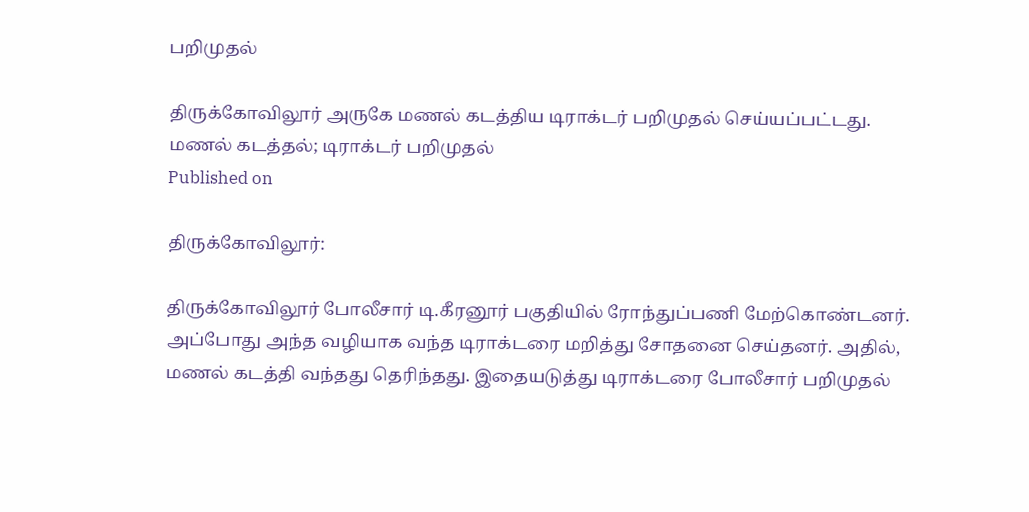பறிமுதல்

திருக்கோவிலூர் அருகே மணல் கடத்திய டிராக்டர் பறிமுதல் செய்யப்பட்டது.
மணல் கடத்தல்; டிராக்டர் பறிமுதல்
Published on

திருக்கோவிலூர்:

திருக்கோவிலூர் போலீசார் டி.கீரனூர் பகுதியில் ரோந்துப்பணி மேற்கொண்டனர். அப்போது அந்த வழியாக வந்த டிராக்டரை மறித்து சோதனை செய்தனர். அதில், மணல் கடத்தி வந்தது தெரிந்தது. இதையடுத்து டிராக்டரை போலீசார் பறிமுதல்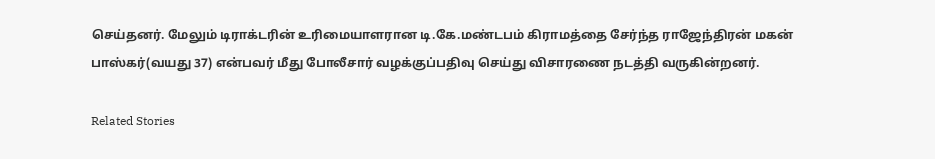செய்தனர். மேலும் டிராக்டரின் உரிமையாளரான டி.கே.மண்டபம் கிராமத்தை சேர்ந்த ராஜேந்திரன் மகன் பாஸ்கர்(வயது 37) என்பவர் மீது போலீசார் வழக்குப்பதிவு செய்து விசாரணை நடத்தி வருகின்றனர்.

Related Stories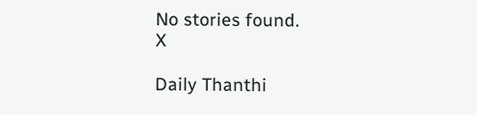No stories found.
X

Daily Thanthi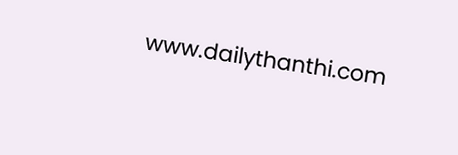www.dailythanthi.com